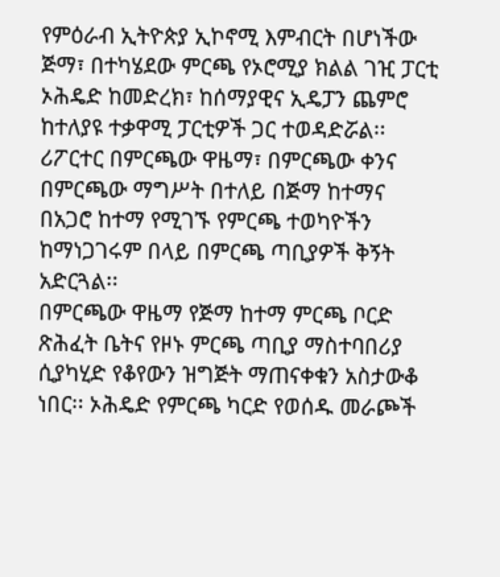የምዕራብ ኢትዮጵያ ኢኮኖሚ እምብርት በሆነችው ጅማ፣ በተካሄደው ምርጫ የኦሮሚያ ክልል ገዢ ፓርቲ ኦሕዴድ ከመድረክ፣ ከሰማያዊና ኢዴፓን ጨምሮ ከተለያዩ ተቃዋሚ ፓርቲዎች ጋር ተወዳድሯል፡፡
ሪፖርተር በምርጫው ዋዜማ፣ በምርጫው ቀንና በምርጫው ማግሥት በተለይ በጅማ ከተማና በአጋሮ ከተማ የሚገኙ የምርጫ ተወካዮችን ከማነጋገሩም በላይ በምርጫ ጣቢያዎች ቅኝት አድርጓል፡፡
በምርጫው ዋዜማ የጅማ ከተማ ምርጫ ቦርድ ጽሕፈት ቤትና የዞኑ ምርጫ ጣቢያ ማስተባበሪያ ሲያካሂድ የቆየውን ዝግጅት ማጠናቀቁን አስታውቆ ነበር፡፡ ኦሕዴድ የምርጫ ካርድ የወሰዱ መራጮች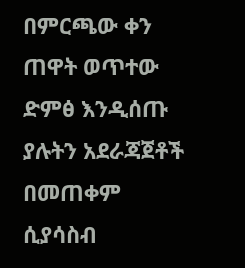በምርጫው ቀን ጠዋት ወጥተው ድምፅ እንዲሰጡ ያሉትን አደራጃጀቶች በመጠቀም ሲያሳስብ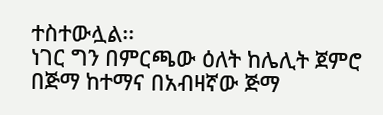ተስተውሏል፡፡
ነገር ግን በምርጫው ዕለት ከሌሊት ጀምሮ በጅማ ከተማና በአብዛኛው ጅማ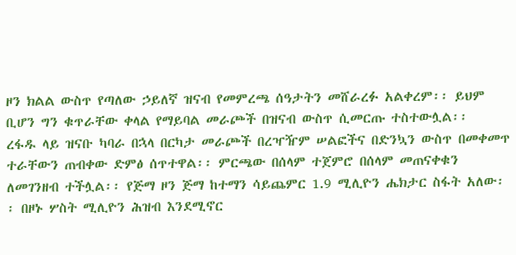ዞን ክልል ውስጥ የጣለው ኃይለኛ ዝናብ የመምረጫ ሰዓታትን መሸራረፉ አልቀረም፡፡ ይህም ቢሆን ግን ቁጥራቸው ቀላል የማይባል መራጮች በዝናብ ውስጥ ሲመርጡ ተስተውሏል፡፡
ረፋዱ ላይ ዝናቡ ካባራ በኋላ በርካታ መራጮች በረዣዥም ሠልፎችና በድንኳን ውስጥ በመቀመጥ ተራቸውን ጠብቀው ድምፅ ሰጥተዋል፡፡ ምርጫው በሰላም ተጀምሮ በሰላም መጠናቀቁን ለመገንዘብ ተችሏል፡፡ የጅማ ዞን ጅማ ከተማን ሳይጨምር 1.9 ሚሊዮን ሔክታር ስፋት አለው፡፡ በዞኑ ሦስት ሚሊዮን ሕዝብ እንደሚኖር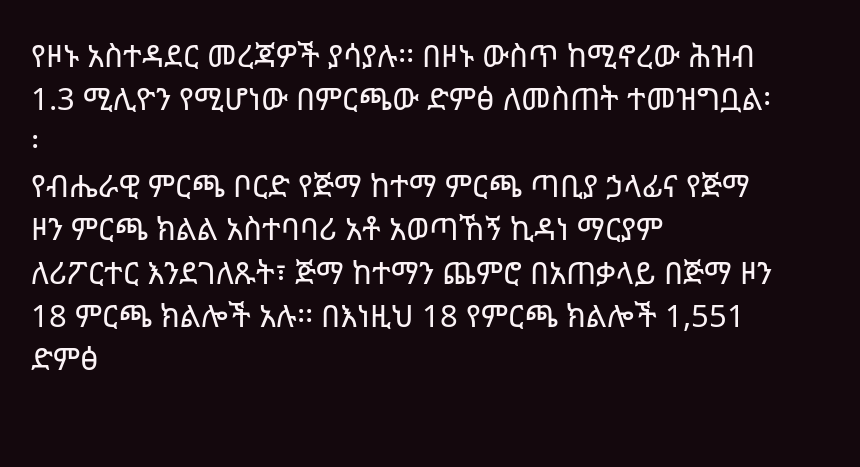የዞኑ አስተዳደር መረጃዎች ያሳያሉ፡፡ በዞኑ ውስጥ ከሚኖረው ሕዝብ 1.3 ሚሊዮን የሚሆነው በምርጫው ድምፅ ለመስጠት ተመዝግቧል፡፡
የብሔራዊ ምርጫ ቦርድ የጅማ ከተማ ምርጫ ጣቢያ ኃላፊና የጅማ ዞን ምርጫ ክልል አስተባባሪ አቶ አወጣኸኝ ኪዳነ ማርያም ለሪፖርተር እንደገለጹት፣ ጅማ ከተማን ጨምሮ በአጠቃላይ በጅማ ዞን 18 ምርጫ ክልሎች አሉ፡፡ በእነዚህ 18 የምርጫ ክልሎች 1,551 ድምፅ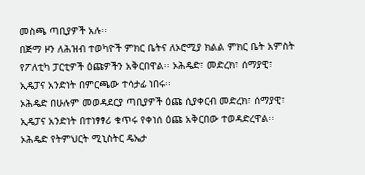መስጫ ጣቢያዎች አሉ፡፡
በጅማ ዞን ለሕዝብ ተወካዮች ምክር ቤትና ለኦሮሚያ ክልል ምክር ቤት አምስት የፖለቲካ ፓርቲዎች ዕጩዎችን አቅርበዋል፡፡ ኦሕዴድ፣ መድረክ፣ ሰማያዊ፣ ኢዴፓና አንድነት በምርጫው ተሳታፊ ነበሩ፡፡
ኦሕዴድ በሁሉም መወዳደርያ ጣቢያዎች ዕጩ ሲያቀርብ መድረክ፣ ሰማያዊ፣ ኢዴፓና አንድነት በተነፃፃሪ ቁጥሩ የቀነሰ ዕጩ አቅርበው ተወዳድረዋል፡፡ ኦሕዴድ የትምህርት ሚኒስትር ዴኤታ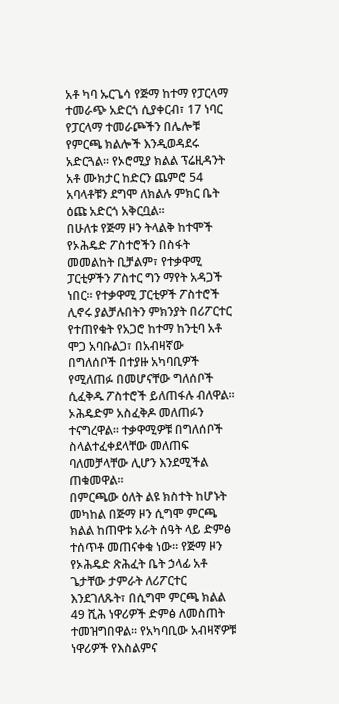አቶ ካባ ኡርጌሳ የጅማ ከተማ የፓርላማ ተመራጭ አድርጎ ሲያቀርብ፣ 17 ነባር የፓርላማ ተመራጮችን በሌሎቹ የምርጫ ክልሎች እንዲወዳደሩ አድርጓል፡፡ የኦሮሚያ ክልል ፕሬዚዳንት አቶ ሙክታር ከድርን ጨምሮ 54 አባላቶቹን ደግሞ ለክልሉ ምክር ቤት ዕጩ አድርጎ አቅርቧል፡፡
በሁለቱ የጅማ ዞን ትላልቅ ከተሞች የኦሕዴድ ፖስተሮችን በስፋት መመልከት ቢቻልም፣ የተቃዋሚ ፓርቲዎችን ፖስተር ግን ማየት አዳጋች ነበር፡፡ የተቃዋሚ ፓርቲዎች ፖስተሮች ሊኖሩ ያልቻሉበትን ምክንያት በሪፖርተር የተጠየቁት የአጋሮ ከተማ ከንቲባ አቶ ሞጋ አባቡልጋ፣ በአብዛኛው በግለሰቦች በተያዙ አካባቢዎች የሚለጠፉ በመሆናቸው ግለሰቦች ሲፈቅዱ ፖስተሮች ይለጠፋሉ ብለዋል፡፡ ኦሕዴድም አስፈቅዶ መለጠፉን ተናግረዋል፡፡ ተቃዋሚዎቹ በግለሰቦች ስላልተፈቀደላቸው መለጠፍ ባለመቻላቸው ሊሆን እንደሚችል ጠቁመዋል፡፡
በምርጫው ዕለት ልዩ ክስተት ከሆኑት መካከል በጅማ ዞን ሲግሞ ምርጫ ክልል ከጠዋቱ አራት ሰዓት ላይ ድምፅ ተሰጥቶ መጠናቀቁ ነው፡፡ የጅማ ዞን የኦሕዴድ ጽሕፈት ቤት ኃላፊ አቶ ጌታቸው ታምራት ለሪፖርተር እንደገለጹት፣ በሲግሞ ምርጫ ክልል 49 ሺሕ ነዋሪዎች ድምፅ ለመስጠት ተመዝግበዋል፡፡ የአካባቢው አብዛኛዎቹ ነዋሪዎች የእስልምና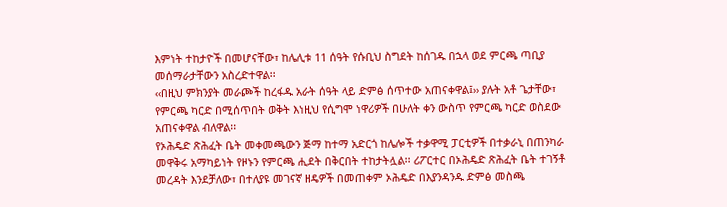እምነት ተከታዮች በመሆናቸው፣ ከሌሊቱ 11 ሰዓት የሱቢህ ስግደት ከሰገዱ በኋላ ወደ ምርጫ ጣቢያ መሰማራታቸውን አስረድተዋል፡፡
‹‹በዚህ ምክንያት መራጮች ከረፋዱ አራት ሰዓት ላይ ድምፅ ሰጥተው አጠናቀዋል፤›› ያሉት አቶ ጌታቸው፣ የምርጫ ካርድ በሚሰጥበት ወቅት እነዚህ የሲግሞ ነዋሪዎች በሁለት ቀን ውስጥ የምርጫ ካርድ ወስደው አጠናቀዋል ብለዋል፡፡
የኦሕዴድ ጽሕፈት ቤት መቀመጫውን ጅማ ከተማ አድርጎ ከሌሎች ተቃዋሚ ፓርቲዎች በተቃራኒ በጠንካራ መዋቅሩ አማካይነት የዞኑን የምርጫ ሒደት በቅርበት ተከታትሏል፡፡ ሪፖርተር በኦሕዴድ ጽሕፈት ቤት ተገኝቶ መረዳት እንደቻለው፣ በተለያዩ መገናኛ ዘዴዎች በመጠቀም ኦሕዴድ በእያንዳንዱ ድምፅ መስጫ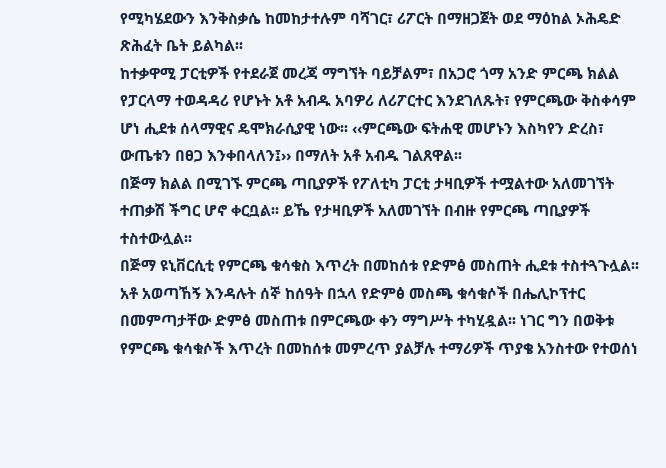የሚካሄደውን እንቅስቃሴ ከመከታተሉም ባሻገር፣ ሪፖርት በማዘጋጀት ወደ ማዕከል ኦሕዴድ ጽሕፈት ቤት ይልካል፡፡
ከተቃዋሚ ፓርቲዎች የተደራጀ መረጃ ማግኘት ባይቻልም፣ በአጋሮ ጎማ አንድ ምርጫ ክልል የፓርላማ ተወዳዳሪ የሆኑት አቶ አብዱ አባዎሪ ለሪፖርተር እንደገለጹት፣ የምርጫው ቅስቀሳም ሆነ ሒደቱ ሰላማዊና ዴሞክራሲያዊ ነው፡፡ ‹‹ምርጫው ፍትሐዊ መሆኑን እስካየን ድረስ፣ ውጤቱን በፀጋ እንቀበላለን፤›› በማለት አቶ አብዱ ገልጸዋል፡፡
በጅማ ክልል በሚገኙ ምርጫ ጣቢያዎች የፖለቲካ ፓርቲ ታዛቢዎች ተሟልተው አለመገኘት ተጠቃሽ ችግር ሆኖ ቀርቧል፡፡ ይኼ የታዛቢዎች አለመገኘት በብዙ የምርጫ ጣቢያዎች ተስተውሏል፡፡
በጅማ ዩኒቨርሲቲ የምርጫ ቁሳቁስ እጥረት በመከሰቱ የድምፅ መስጠት ሒደቱ ተስተጓጉሏል፡፡ አቶ አወጣኸኝ እንዳሉት ሰኞ ከሰዓት በኋላ የድምፅ መስጫ ቁሳቁሶች በሔሊኮፕተር በመምጣታቸው ድምፅ መስጠቱ በምርጫው ቀን ማግሥት ተካሂዷል፡፡ ነገር ግን በወቅቱ የምርጫ ቁሳቁሶች እጥረት በመከሰቱ መምረጥ ያልቻሉ ተማሪዎች ጥያቄ አንስተው የተወሰነ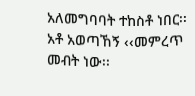አለመግባባት ተከስቶ ነበር፡፡
አቶ አወጣኸኝ ‹‹መምረጥ መብት ነው፡፡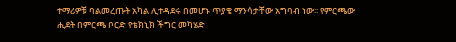ተማሪዎቹ ባልመረጡት አካል ሊተዳደሩ በመሆኑ ጥያቄ ማንሳታቸው አግባብ ነው፡፡ የምርጫው ሒደት በምርጫ ቦርድ የቴክኒክ ችግር መካሄድ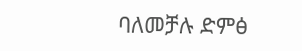ባለመቻሉ ድምፅ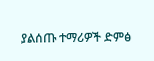ያልሰጡ ተማሪዎች ድምፅ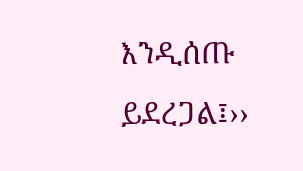እንዲሰጡ ይደረጋል፤››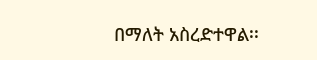በማለት አስረድተዋል፡፡